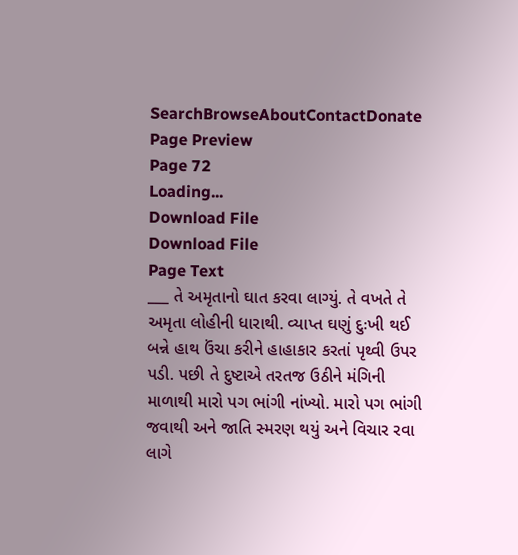SearchBrowseAboutContactDonate
Page Preview
Page 72
Loading...
Download File
Download File
Page Text
___ તે અમૃતાનો ઘાત કરવા લાગ્યું. તે વખતે તે અમૃતા લોહીની ધારાથી. વ્યાપ્ત ઘણું દુઃખી થઈ બન્ને હાથ ઉંચા કરીને હાહાકાર કરતાં પૃથ્વી ઉપર પડી. પછી તે દુષ્ટાએ તરતજ ઉઠીને મંગિની માળાથી મારો પગ ભાંગી નાંખ્યો. મારો પગ ભાંગી જવાથી અને જાતિ સ્મરણ થયું અને વિચાર રવા લાગે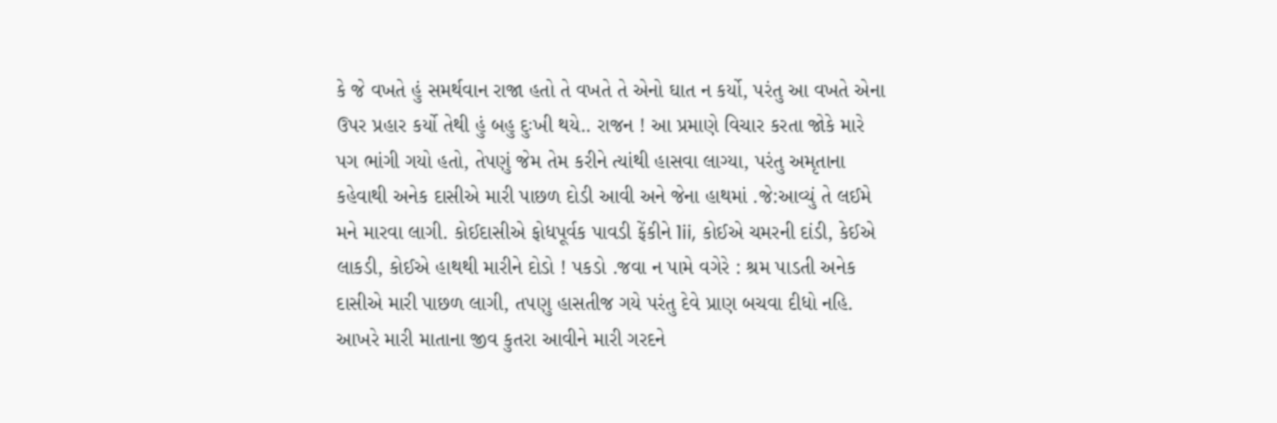કે જે વખતે હું સમર્થવાન રાજા હતો તે વખતે તે એનો ઘાત ન કર્યો, પરંતુ આ વખતે એના ઉપર પ્રહાર કર્યો તેથી હું બહુ દુઃખી થયે.. રાજન ! આ પ્રમાણે વિચાર કરતા જોકે મારે પગ ભાંગી ગયો હતો, તેપણું જેમ તેમ કરીને ત્યાંથી હાસવા લાગ્યા, પરંતુ અમૃતાના કહેવાથી અનેક દાસીએ મારી પાછળ દોડી આવી અને જેના હાથમાં .જે:આવ્યું તે લઈમે મને મારવા લાગી. કોઈદાસીએ ફોધપૂર્વક પાવડી ફેંકીને 1ii, કોઈએ ચમરની દાંડી, કેઈએ લાકડી, કોઈએ હાથથી મારીને દોડો ! પકડો .જવા ન પામે વગેરે : શ્રમ પાડતી અનેક દાસીએ મારી પાછળ લાગી, તપણુ હાસતીજ ગયે પરંતુ દેવે પ્રાણ બચવા દીધો નહિ. આખરે મારી માતાના જીવ કુતરા આવીને મારી ગરદને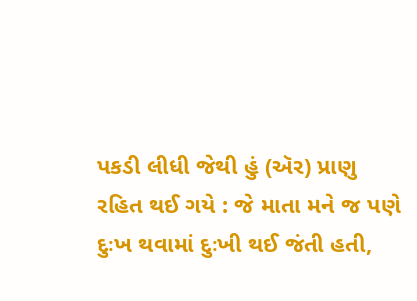પકડી લીધી જેથી હું (ઍર) પ્રાણુ રહિત થઈ ગયે : જે માતા મને જ પણે દુઃખ થવામાં દુઃખી થઈ જંતી હતી,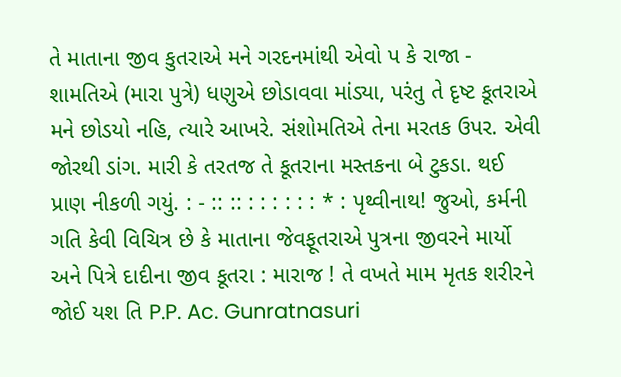તે માતાના જીવ કુતરાએ મને ગરદનમાંથી એવો પ કે રાજા - શામતિએ (મારા પુત્રે) ધણુએ છોડાવવા માંડ્યા, પરંતુ તે દૃષ્ટ કૂતરાએ મને છોડયો નહિ, ત્યારે આખરે. સંશોમતિએ તેના મરતક ઉપર. એવી જોરથી ડાંગ. મારી કે તરતજ તે કૂતરાના મસ્તકના બે ટુકડા. થઈ પ્રાણ નીકળી ગયું. : - :: :: : : : : : : * : પૃથ્વીનાથ! જુઓ, કર્મની ગતિ કેવી વિચિત્ર છે કે માતાના જેવફૂતરાએ પુત્રના જીવરને માર્યો અને પિત્રે દાદીના જીવ કૂતરા : મારાજ ! તે વખતે મામ મૃતક શરીરને જોઈ યશ તિ P.P. Ac. Gunratnasuri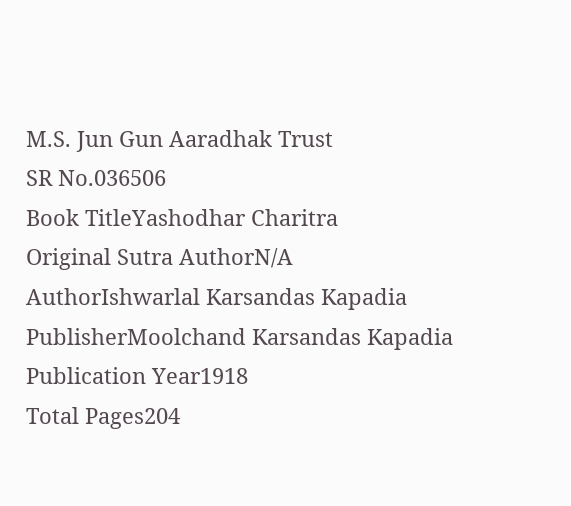M.S. Jun Gun Aaradhak Trust
SR No.036506
Book TitleYashodhar Charitra
Original Sutra AuthorN/A
AuthorIshwarlal Karsandas Kapadia
PublisherMoolchand Karsandas Kapadia
Publication Year1918
Total Pages204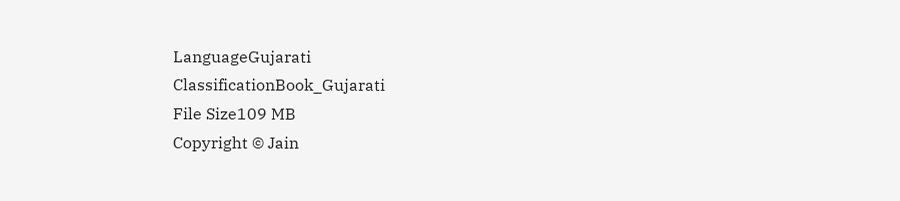LanguageGujarati
ClassificationBook_Gujarati
File Size109 MB
Copyright © Jain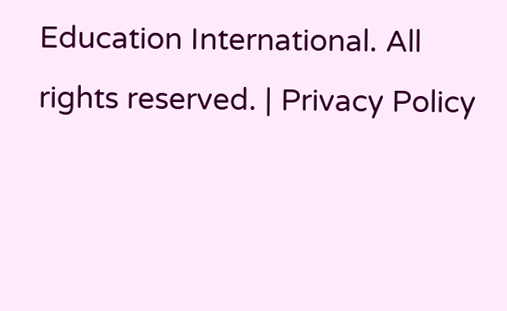Education International. All rights reserved. | Privacy Policy